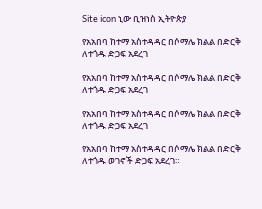Site icon ኒው ቢዝነስ ኢትዮጵያ

የአአበባ ከተማ አስተዳዳር በሶማሌ ክልል በድርቅ ለተጎዱ ድጋፍ አደረገ

የአአበባ ከተማ አስተዳዳር በሶማሌ ክልል በድርቅ ለተጎዱ ድጋፍ አደረገ

የአአበባ ከተማ አስተዳዳር በሶማሌ ክልል በድርቅ ለተጎዱ ድጋፍ አደረገ

የአአበባ ከተማ አስተዳዳር በሶማሌ ክልል በድርቅ ለተጎዱ ወገኖች ድጋፍ አደረገ።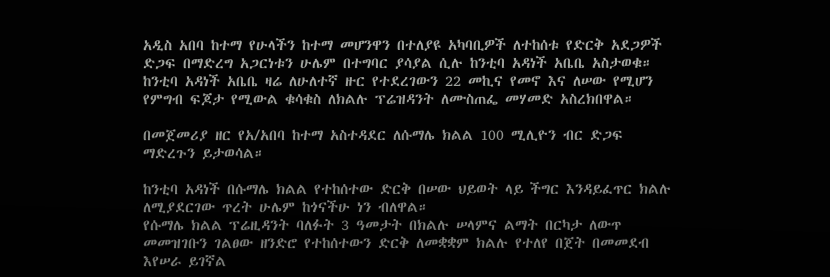አዲስ አበባ ከተማ የሁላችን ከተማ መሆንዋን በተለያዩ አካባቢዎች ለተከሰቱ የድርቅ አደጋዎች ድጋፍ በማድረግ አጋርነቱን ሁሌም በተግባር ያሳያል ሲሉ ከንቲባ አዳነች አቤቤ አስታወቁ። ከንቲባ አዳነች አቤቤ ዛሬ ለሁለተኛ ዙር የተደረገውን 22 መኪና የመኖ እና ለሠው የሚሆን የምግብ ፍጆታ የሚውል ቁሳቁስ ለክልሉ ፕሬዝዳንት ለሙስጠፌ መሃመድ አስረክበዋል።

በመጀመሪያ ዘር የአ/አበባ ከተማ አስተዳደር ለሱማሌ ክልል 100 ሚሊዮን ብር ድጋፍ ማድረጉን ይታወሳል።

ከንቲባ አዳነች በሱማሌ ክልል የተከሰተው ድርቅ በሠው ህይወት ላይ ችግር እንዳይፈጥር ክልሉ ለሚያደርገው ጥረት ሁሌም ከጎናችሁ ነን ብለዋል።
የሱማሌ ክልል ፕሬዚዳንት ባለፉት 3 ዓመታት በክልሉ ሠላምና ልማት በርካታ ለውጥ መመዝገቡን ገልፀው ዘንድሮ የተከሰተውን ድርቅ ለመቋቋም ክልሉ የተለየ በጀት በመመደብ እየሠራ ይገኛል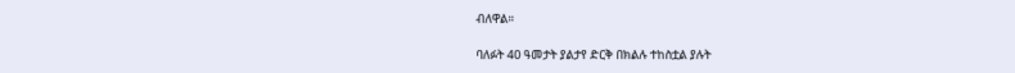ብለዋል።

ባለፉት 40 ዓመታት ያልታየ ድርቅ በክልሉ ተከስቷል ያሉት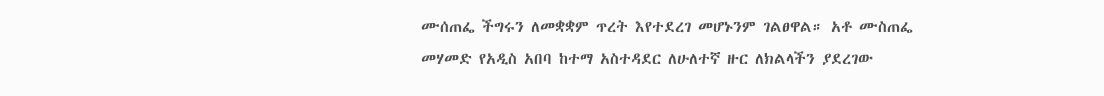ሙሰጠፌ ችግሩን ለመቋቋም ጥረት እየተደረገ መሆኑንም ገልፀዋል። አቶ ሙስጠፌ መሃመድ የአዲስ አበባ ከተማ አስተዳደር ለሁለተኛ ዙር ለክልላችን ያደረገው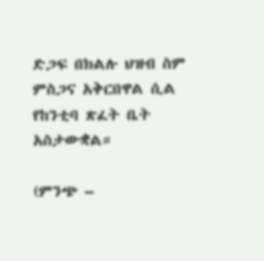ድጋፍ በክልሉ ህዝብ ስም ምስጋና አቅርበዋል ሲል የከንቲባ ጽፈት ቤት አስታውቋል።

(ምንጭ –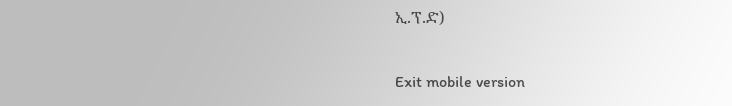ኢ.ፕ.ድ)

Exit mobile version